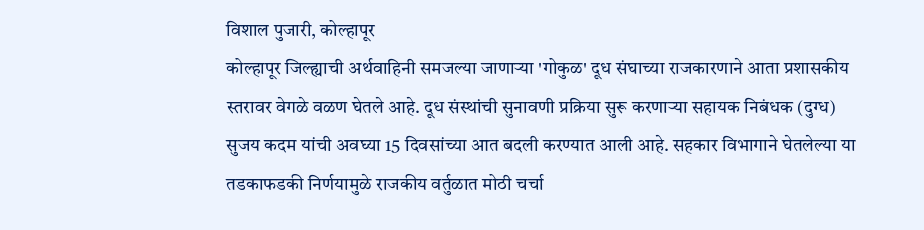विशाल पुजारी, कोल्हापूर
कोल्हापूर जिल्ह्याची अर्थवाहिनी समजल्या जाणाऱ्या 'गोकुळ' दूध संघाच्या राजकारणाने आता प्रशासकीय स्तरावर वेगळे वळण घेतले आहे. दूध संस्थांची सुनावणी प्रक्रिया सुरू करणाऱ्या सहायक निबंधक (दुग्ध) सुजय कदम यांची अवघ्या 15 दिवसांच्या आत बदली करण्यात आली आहे. सहकार विभागाने घेतलेल्या या तडकाफडकी निर्णयामुळे राजकीय वर्तुळात मोठी चर्चा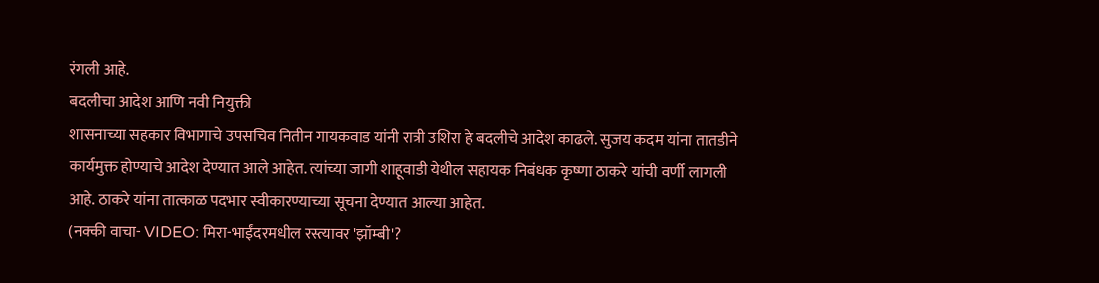रंगली आहे.
बदलीचा आदेश आणि नवी नियुक्ती
शासनाच्या सहकार विभागाचे उपसचिव नितीन गायकवाड यांनी रात्री उशिरा हे बदलीचे आदेश काढले. सुजय कदम यांना तातडीने कार्यमुक्त होण्याचे आदेश देण्यात आले आहेत. त्यांच्या जागी शाहूवाडी येथील सहायक निबंधक कृष्णा ठाकरे यांची वर्णी लागली आहे. ठाकरे यांना तात्काळ पदभार स्वीकारण्याच्या सूचना देण्यात आल्या आहेत.
(नक्की वाचा- VIDEO: मिरा-भाईंदरमधील रस्त्यावर 'झॉम्बी'?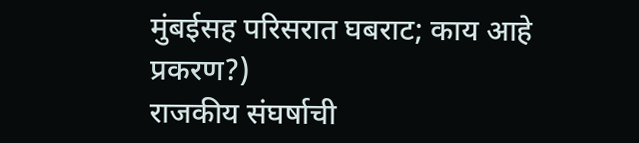मुंबईसह परिसरात घबराट; काय आहे प्रकरण?)
राजकीय संघर्षाची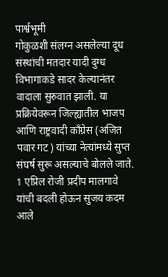पार्श्वभूमी
गोकुळशी संलग्न असलेल्या दूध संस्थांची मतदार यादी दुग्ध विभागाकडे सादर केल्यानंतर वादाला सुरुवात झाली. या प्रक्रियेवरून जिल्ह्यातील भाजप आणि राष्ट्रवादी काँग्रेस (अजित पवार गट) यांच्या नेत्यांमध्ये सुप्त संघर्ष सुरू असल्याचे बोलले जाते. 1 एप्रिल रोजी प्रदीप मालगावे यांची बदली होऊन सुजय कदम आले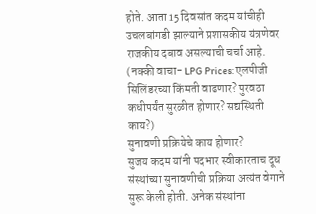होते. आता 15 दिवसांत कदम यांचीही उचलबांगडी झाल्याने प्रशासकीय यंत्रणेवर राजकीय दबाव असल्याची चर्चा आहे.
(नक्की वाचा- LPG Prices: एलपीजी सिलिंडरच्या किंमती वाढणार? पुरवठा कधीपर्यंत सुरळीत होणार? सद्यस्थिती काय?)
सुनावणी प्रक्रियेचे काय होणार?
सुजय कदम यांनी पदभार स्वीकारताच दूध संस्थांच्या सुनावणीची प्रक्रिया अत्यंत वेगाने सुरू केली होती. अनेक संस्थांना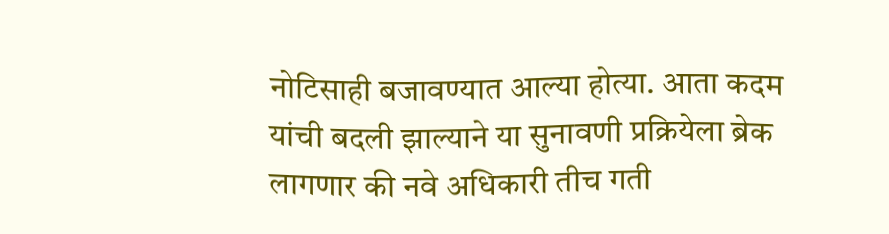नोटिसाही बजावण्यात आल्या होत्या. आता कदम यांची बदली झाल्याने या सुनावणी प्रक्रियेला ब्रेक लागणार की नवे अधिकारी तीच गती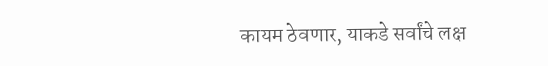कायम ठेवणार, याकडे सर्वांचे लक्ष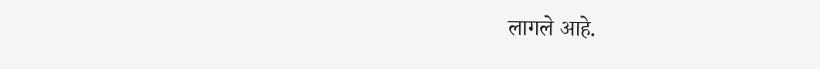लागले आहे.